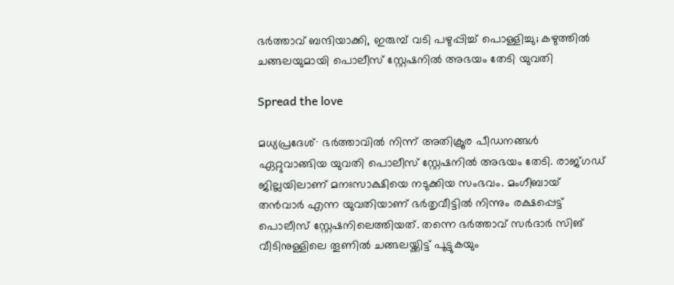ഭർത്താവ് ബന്ദിയാക്കി, ഇരുമ്പ് വടി പഴുപ്പിച്ച് പൊള്ളിച്ചു; കഴുത്തിൽ ചങ്ങലയുമായി പൊലീസ് സ്റ്റേഷനിൽ അഭയം തേടി യുവതി

Spread the love

മധ്യപ്രദേശ്∙ ഭർത്താവിൽ നിന്ന് അതിക്രൂര പീഡനങ്ങൾ ഏറ്റുവാങ്ങിയ യുവതി പൊലീസ് സ്റ്റേഷനിൽ അഭയം തേടി. രാജ്ഗഡ് ജില്ലയിലാണ് മനഃസാക്ഷിയെ നടുക്കിയ സംഭവം. മംഗീബായ് തൻവാർ എന്ന യുവതിയാണ് ഭർതൃവീട്ടിൽ നിന്നും രക്ഷപ്പെട്ട് പൊലീസ് സ്റ്റേഷനിലെത്തിയത്. തന്നെ ഭർത്താവ് സർദാർ സിങ് വീടിനുള്ളിലെ തൂണിൽ ചങ്ങലയ്ക്കിട്ട് പൂട്ടുകയും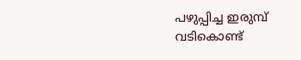പഴുപ്പിച്ച ഇരുമ്പ് വടികൊണ്ട്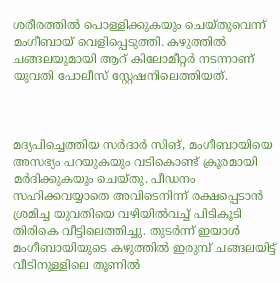ശരീരത്തിൽ പൊള്ളിക്കുകയും ചെയ്തുവെന്ന് മംഗീബായ് വെളിപ്പെടുത്തി. കഴുത്തിൽ ചങ്ങലയുമായി ആറ് കിലോമീറ്റർ നടന്നാണ് യുവതി പോലീസ് സ്റ്റേഷനിലെത്തിയത്.



മദ്യപിച്ചെത്തിയ സർദാർ സിങ്, മംഗീബായിയെ അസഭ്യം പറയുകയും വടികൊണ്ട് ക്രൂരമായി മർദിക്കുകയും ചെയ്തു. പീഡനം സഹിക്കവയ്യാതെ അവിടെനിന്ന് രക്ഷപ്പെടാൻ ശ്രമിച്ച യുവതിയെ വഴിയിൽവച്ച് പിടികൂടി തിരികെ വീട്ടിലെത്തിച്ചു. തുടർന്ന് ഇയാൾ മംഗീബായിയുടെ കഴുത്തിൽ ഇരുമ്പ് ചങ്ങലയിട്ട് വീടിനുള്ളിലെ തൂണിൽ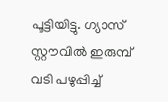പൂട്ടിയിട്ടു. ഗ്യാസ് സ്റ്റൗവിൽ ഇരുമ്പ് വടി പഴുപ്പിച്ച്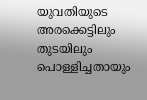യുവതിയുടെ അരക്കെട്ടിലും തുടയിലും പൊള്ളിച്ചതായും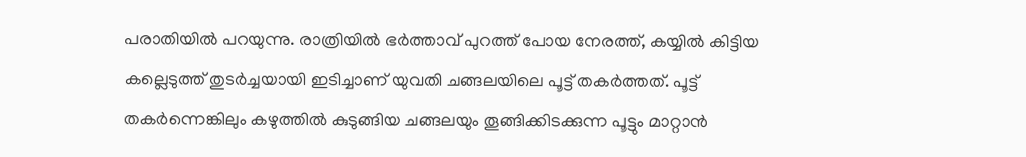പരാതിയിൽ പറയുന്നു. രാത്രിയിൽ ഭർത്താവ് പുറത്ത് പോയ നേരത്ത്, കയ്യിൽ കിട്ടിയ കല്ലെടുത്ത് തുടർച്ചയായി ഇടിച്ചാണ് യുവതി ചങ്ങലയിലെ പൂട്ട് തകർത്തത്. പൂട്ട് തകർന്നെങ്കിലും കഴുത്തിൽ കുടുങ്ങിയ ചങ്ങലയും തൂങ്ങിക്കിടക്കുന്ന പൂട്ടും മാറ്റാൻ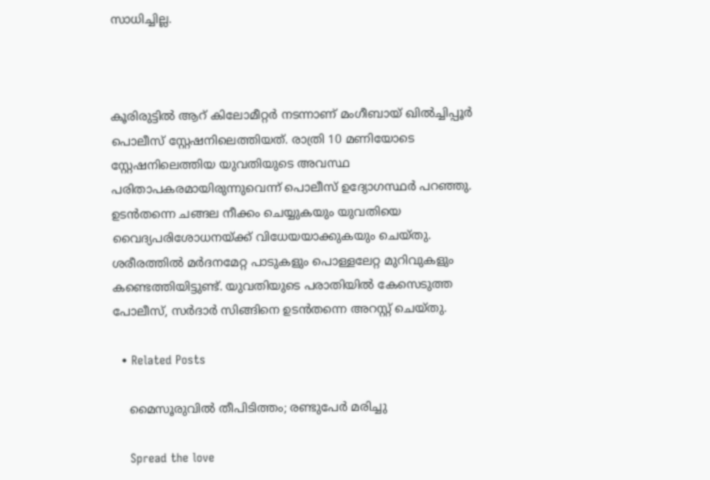സാധിച്ചില്ല.



കൂരിരുട്ടിൽ ആറ് കിലോമീറ്റർ നടന്നാണ് മംഗീബായ് ഖിൽച്ചിപ്പൂർ പൊലീസ് സ്റ്റേഷനിലെത്തിയത്. രാത്രി 10 മണിയോടെ സ്റ്റേഷനിലെത്തിയ യുവതിയുടെ അവസ്ഥ പരിതാപകരമായിരുന്നുവെന്ന് പൊലീസ് ഉദ്യോഗസ്ഥർ പറഞ്ഞു. ഉടൻതന്നെ ചങ്ങല നീക്കം ചെയ്യുകയും യുവതിയെ വൈദ്യപരിശോധനയ്ക്ക് വിധേയയാക്കുകയും ചെയ്തു. ശരീരത്തിൽ മർദനമേറ്റ പാടുകളും പൊള്ളലേറ്റ മുറിവുകളും കണ്ടെത്തിയിട്ടുണ്ട്. യുവതിയുടെ പരാതിയിൽ കേസെടുത്ത പോലീസ്, സർദാർ സിങ്ങിനെ ഉടൻതന്നെ അറസ്റ്റ് ചെയ്തു.

  • Related Posts

    മൈസൂരുവിൽ തീപിടിത്തം; രണ്ടുപേർ മരിച്ചു

    Spread the love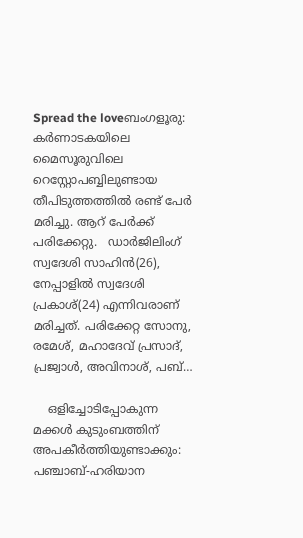Spread the loveബംഗളൂരു: കർണാടകയിലെ മൈസൂരുവിലെ റെസ്റ്റോപബ്ബിലുണ്ടായ തീപിടുത്തത്തിൽ രണ്ട് പേർ മരിച്ചു. ആറ് പേർക്ക് പരിക്കേറ്റു.   ഡാർജിലിംഗ് സ്വദേശി സാഹിൻ(26), നേപ്പാളിൽ സ്വദേശി പ്രകാശ്(24) എന്നിവരാണ് മരിച്ചത്. പരിക്കേറ്റ സോനു, രമേശ്, മഹാദേവ് പ്രസാദ്, പ്രജ്വാൾ, അവിനാശ്, പബ്…

    ഒളിച്ചോടിപ്പോകുന്ന മക്കള്‍ കുടുംബത്തിന് അപകീര്‍ത്തിയുണ്ടാക്കും: പഞ്ചാബ്-ഹരിയാന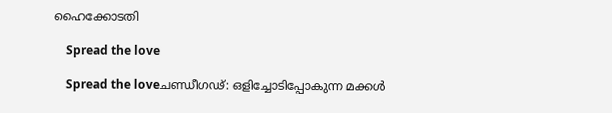ഹൈക്കോടതി

    Spread the love

    Spread the loveചണ്ഡീഗഢ്: ഒളിച്ചോടിപ്പോകുന്ന മക്കള്‍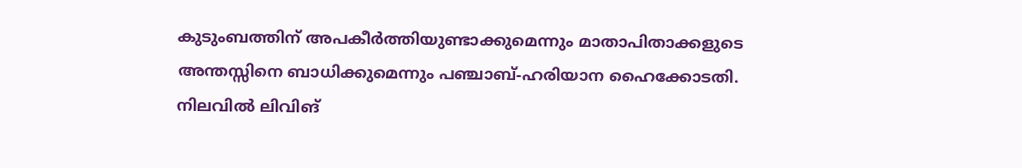കുടുംബത്തിന് അപകീര്‍ത്തിയുണ്ടാക്കുമെന്നും മാതാപിതാക്കളുടെ അന്തസ്സിനെ ബാധിക്കുമെന്നും പഞ്ചാബ്-ഹരിയാന ഹൈക്കോടതി. നിലവില്‍ ലിവിങ്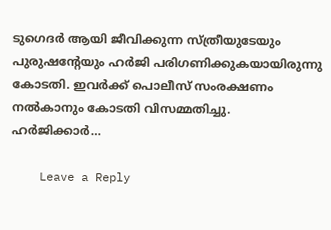ടുഗെദര്‍ ആയി ജീവിക്കുന്ന സ്ത്രീയുടേയും പുരുഷന്റേയും ഹര്‍ജി പരിഗണിക്കുകയായിരുന്നു കോടതി. ഇവര്‍ക്ക് പൊലീസ് സംരക്ഷണം നല്‍കാനും കോടതി വിസമ്മതിച്ചു.   ഹര്‍ജിക്കാര്‍…

    Leave a Reply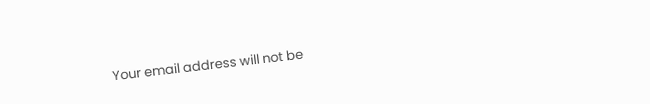Your email address will not be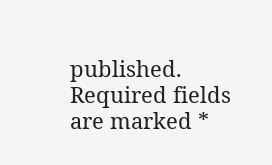published. Required fields are marked *